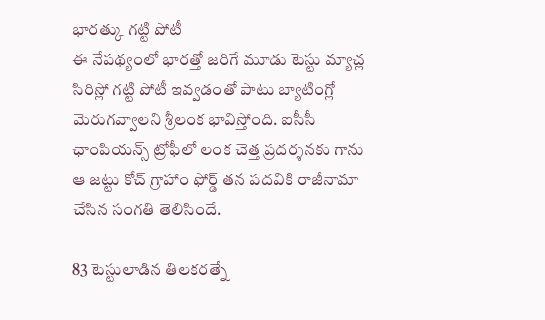భారత్కు గట్టి పోటీ
ఈ నేపథ్యంలో భారత్తో జరిగే మూడు టెస్టు మ్యాచ్ల సిరిస్లో గట్టి పోటీ ఇవ్వడంతో పాటు బ్యాటింగ్లో మెరుగవ్వాలని శ్రీలంక భావిస్తోంది. ఐసీసీ ఛాంపియన్స్ ట్రోఫీలో లంక చెత్త ప్రదర్శనకు గాను ఆ జట్టు కోచ్ గ్రాహాం ఫోర్డ్ తన పదవికి రాజీనామా చేసిన సంగతి తెలిసిందే.

83 టెస్టులాడిన తిలకరత్నే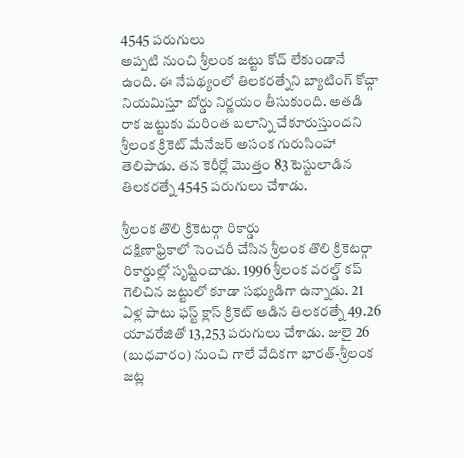4545 పరుగులు
అప్పటి నుంచి శ్రీలంక జట్టు కోచ్ లేకుండానే ఉంది. ఈ నేపథ్యంలో తిలకరత్నేని బ్యాటింగ్ కోచ్గా నియమిస్తూ బోర్డు నిర్ణయం తీసుకుంది. అతడి రాక జట్టుకు మరింత బలాన్ని చేకూరుస్తుందని శ్రీలంక క్రికెట్ మేనేజర్ అసంక గురుసింహా తెలిపాడు. తన కెరీర్లో మొత్తం 83 టెస్టులాడిన తిలకరత్నే 4545 పరుగులు చేశాడు.

శ్రీలంక తొలి క్రికెటర్గా రికార్డు
దక్షిణాఫ్రికాలో సెంచరీ చేసిన శ్రీలంక తొలి క్రికెటర్గా రికార్డుల్లో సృష్టించాడు. 1996 శ్రీలంక వరల్డ్ కప్ గెలిచిన జట్టులో కూడా సభ్యుడిగా ఉన్నాడు. 21 ఏళ్ల పాటు ఫస్ట్ క్లాస్ క్రికెట్ ఆడిన తిలకరత్నే 49.26 యావరేజితో 13,253 పరుగులు చేశాడు. జులై 26 (బుధవారం) నుంచి గాలే వేదికగా భారత్-శ్రీలంక జట్ల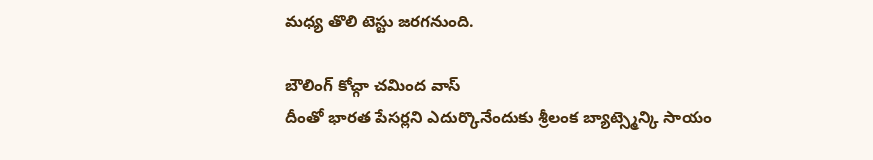మధ్య తొలి టెస్టు జరగనుంది.

బౌలింగ్ కోచ్గా చమింద వాస్
దీంతో భారత పేసర్లని ఎదుర్కొనేందుకు శ్రీలంక బ్యాట్స్మెన్కి సాయం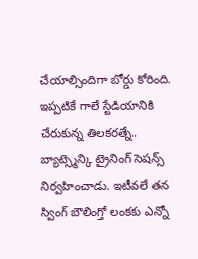చేయాల్సిందిగా బోర్డు కోరింది. ఇప్పటికే గాలే స్టేడియానికి చేరుకున్న తిలకరత్నే.. బ్యాట్స్మెన్కి ట్రైనింగ్ సెషన్స్ నిర్వహించాడు. ఇటీవలే తన స్వింగ్ బౌలింగ్తో లంకకు ఎన్నో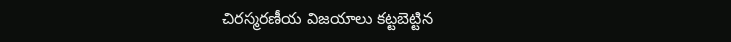చిరస్మరణీయ విజయాలు కట్టబెట్టిన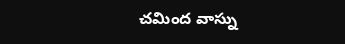చమింద వాస్ను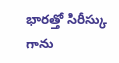భారత్తో సిరీస్కు గాను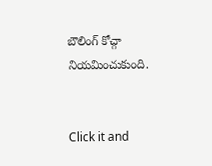బౌలింగ్ కోచ్గా నియమించుకుంది.


Click it and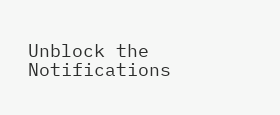Unblock the Notifications